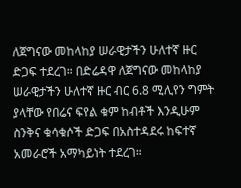ለጀግናው መከላከያ ሠራዊታችን ሁለተኛ ዙር ድጋፍ ተደረገ። በድሬዳዋ ለጀግናው መከላከያ ሠራዊታችን ሁለተኛ ዙር ብር 6.8 ሚሊየን ግምት ያላቸው የበሬና ፍየል ቁም ከብቶች እንዲሁም ስንቅና ቁሳቁሶች ድጋፍ በአስተዳደሩ ከፍተኛ አመራሮች አማካይነት ተደረገ።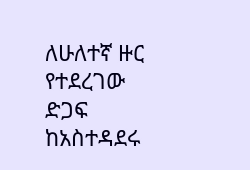ለሁለተኛ ዙር የተደረገው ድጋፍ ከአስተዳደሩ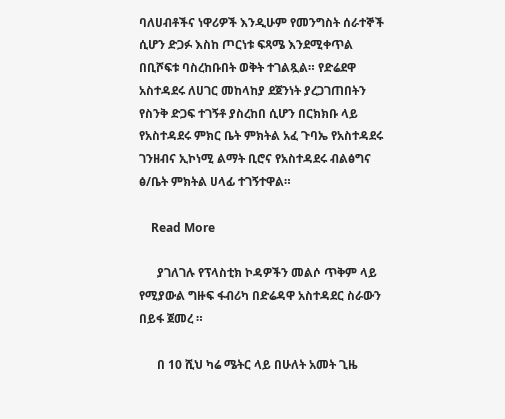ባለሀብቶችና ነዋሪዎች እንዲሁም የመንግስት ሰራተኞች ሲሆን ድጋፉ እስከ ጦርነቱ ፍጻሜ እንደሚቀጥል በቢሾፍቱ ባስረከቡበት ወቅት ተገልጿል። የድሬደዋ አስተዳደሩ ለሀገር መከላከያ ደጀንነት ያረጋገጠበትን የስንቅ ድጋፍ ተገኝቶ ያስረከበ ሲሆን በርክክቡ ላይ የአስተዳደሩ ምክር ቤት ምክትል አፈ ጉባኤ የአስተዳደሩ ገንዘብና ኢኮነሚ ልማት ቢሮና የአስተዳደሩ ብልፅግና ፅ/ቤት ምክትል ሀላፊ ተገኝተዋል።

    Read More

      ያገለገሉ የፕላስቲክ ኮዳዎችን መልሶ ጥቅም ላይ የሚያውል ግዙፍ ፋብሪካ በድሬዳዋ አስተዳደር ስራውን በይፋ ጀመረ ።

      በ 10 ሺህ ካሬ ሜትር ላይ በሁለት አመት ጊዜ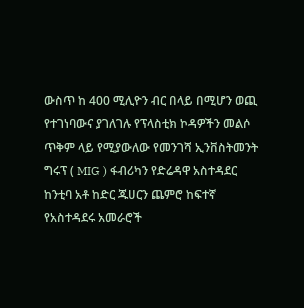ውስጥ ከ 400 ሚሊዮን ብር በላይ በሚሆን ወጪ የተገነባውና ያገለገሉ የፕላስቲክ ኮዳዎችን መልሶ ጥቅም ላይ የሚያውለው የመንገሻ ኢንቨስትመንት ግሩፕ ( MIG ) ፋብሪካን የድሬዳዋ አስተዳደር ከንቲባ አቶ ከድር ጁሀርን ጨምሮ ከፍተኛ የአስተዳደሩ አመራሮች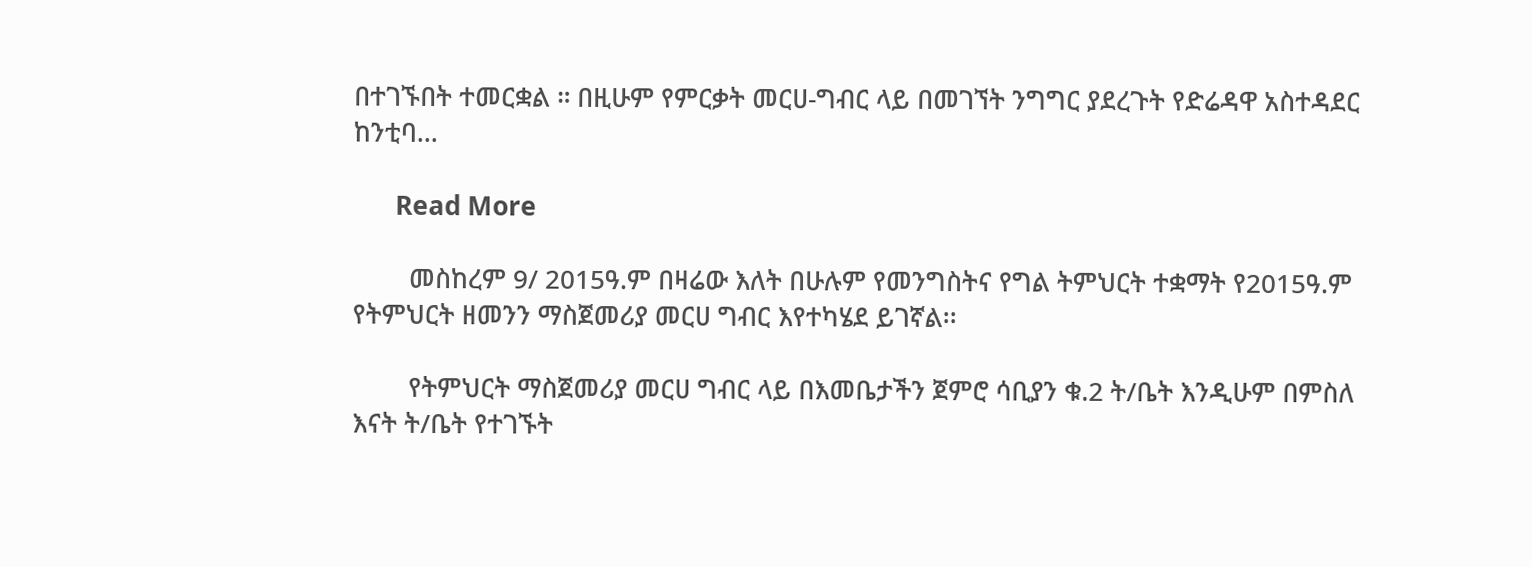በተገኙበት ተመርቋል ። በዚሁም የምርቃት መርሀ-ግብር ላይ በመገኘት ንግግር ያደረጉት የድሬዳዋ አስተዳደር ከንቲባ…

      Read More

        መስከረም 9/ 2015ዓ.ም በዛሬው እለት በሁሉም የመንግስትና የግል ትምህርት ተቋማት የ2015ዓ.ም የትምህርት ዘመንን ማስጀመሪያ መርሀ ግብር እየተካሄደ ይገኛል፡፡

        የትምህርት ማስጀመሪያ መርሀ ግብር ላይ በእመቤታችን ጀምሮ ሳቢያን ቁ.2 ት/ቤት እንዲሁም በምስለ እናት ት/ቤት የተገኙት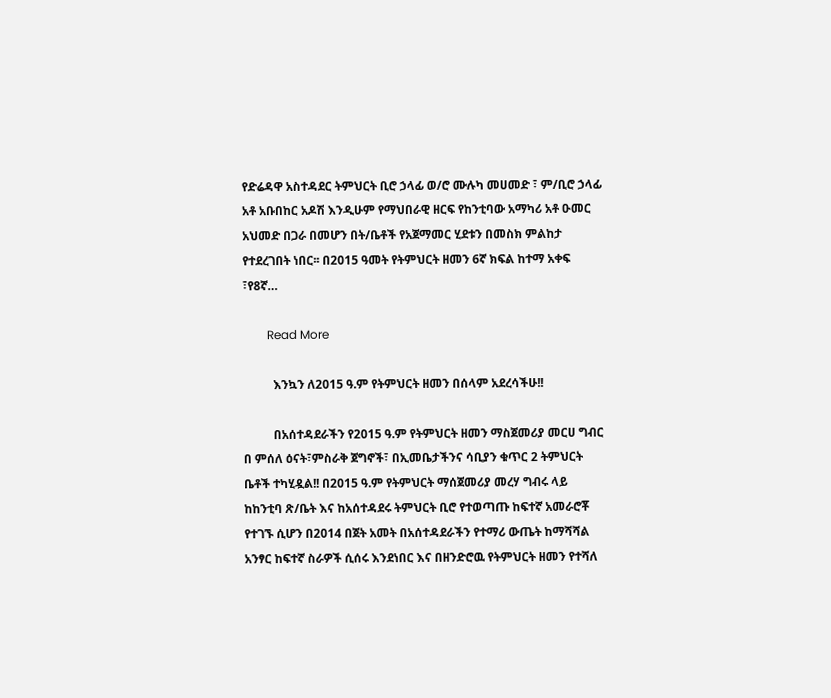የድሬዳዋ አስተዳደር ትምህርት ቢሮ ኃላፊ ወ/ሮ ሙሉካ መሀመድ ፣ ም/ቢሮ ኃላፊ አቶ አቡበከር አዶሽ እንዲሁም የማህበራዊ ዘርፍ የከንቲባው አማካሪ አቶ ዑመር አህመድ በጋራ በመሆን በት/ቤቶች የአጀማመር ሂደቱን በመስክ ምልከታ የተደረገበት ነበር፡፡ በ2015 ዓመት የትምህርት ዘመን 6ኛ ክፍል ከተማ አቀፍ ፣የ8ኛ…

        Read More

          እንኳን ለ2015 ዓ.ም የትምህርት ዘመን በሰላም አደረሳችሁ!!

          በአሰተዳደራችን የ2015 ዓ.ም የትምህርት ዘመን ማስጀመሪያ መርሀ ግብር በ ምሰለ ዕናት፣ምስራቅ ጀግኖች፣ በኢመቤታችንና ሳቢያን ቁጥር 2 ትምህርት ቤቶች ተካሂዷል!! በ2015 ዓ.ም የትምህርት ማሰጀመሪያ መረሃ ግብሩ ላይ ከከንቲባ ጽ/ቤት እና ከአሰተዳደሩ ትምህርት ቢሮ የተወጣጡ ከፍተኛ አመራሮቾ የተገኙ ሲሆን በ2014 በጀት አመት በአሰተዳደራችን የተማሪ ውጤት ከማሻሻል አንፃር ከፍተኛ ስራዎች ሲሰሩ እንደነበር እና በዘንድሮዉ የትምህርት ዘመን የተሻለ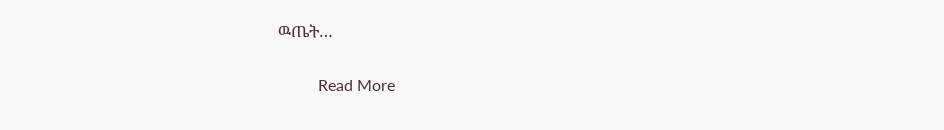ዉጤት…

          Read More